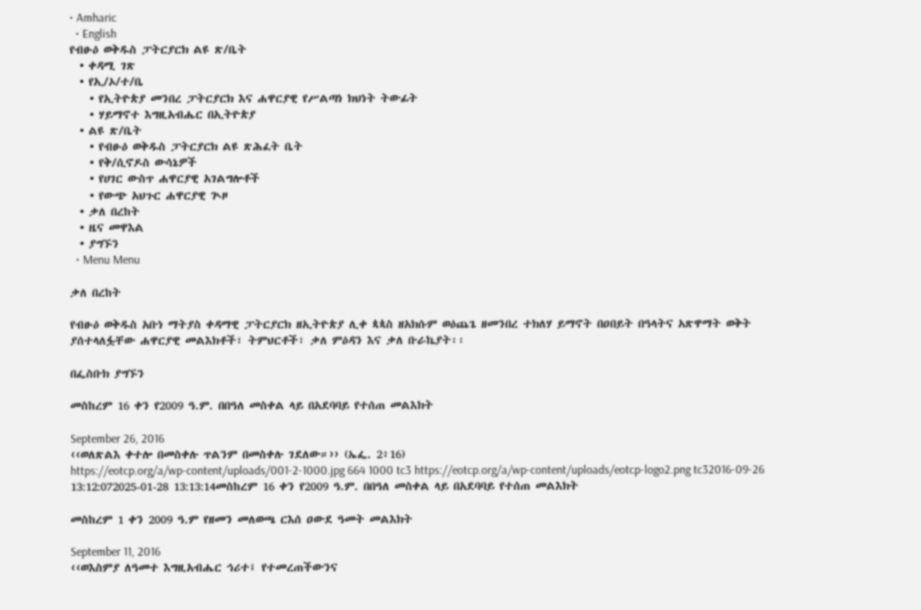• Amharic
  • English
የብፁዕ ወቅዱስ ፓትርያርክ ልዩ ጽ/ቤት
  • ቀዳሚ ገጽ
  • የኢ/ኦ/ተ/ቤ
    • የኢትዮጵያ መንበረ ፓትርያርክ እና ሐዋርያዊ የሥልጣነ ክህነት ትውፊት
    • ሃይማኖተ እግዚአብሔር በኢትዮጵያ
  • ልዩ ጽ/ቤት
    • የብፁዕ ወቅዱስ ፓትርያርክ ልዩ ጽሕፈት ቤት
    • የቅ/ሲኖዶስ ውሳኔዎች
    • የሀገር ውስጥ ሐዋርያዊ አገልግሎቶች
    • የውጭ አህጉር ሐዋርያዊ ጒዞ
  • ቃለ በረከት
  • ዜና መዋእል
  • ያግኙን
  • Menu Menu

ቃለ በረከት

የብፁዕ ወቅዱስ አቡነ ማትያስ ቀዳማዊ ፓትርያርክ ዘኢትዮጵያ ሊቀ ጳጳስ ዘአክሱም ወዕጨጌ ዘመንበረ ተክለሃ ይማኖት በዐበይት በዓላትና አጽዋማት ወቅት ያሰተላለፏቸው ሐዋርያዊ መልእክቶች፣ ትምህርቶች፣ ቃለ ምዕዳን እና ቃለ ቡራኬያት፡፡

በፌስቡክ ያግኙን

መስከረም 16 ቀን የ2009 ዓ.ም. በበዓለ መስቀል ላይ በአደባባይ የተሰጠ መልእክት

September 26, 2016
‹‹ወለጽልእ ቀተሎ በመስቀሉ ጥልንም በመስቀሉ ገደለው።›› (ኤፌ. 2፥16)
https://eotcp.org/a/wp-content/uploads/001-2-1000.jpg 664 1000 tc3 https://eotcp.org/a/wp-content/uploads/eotcp-logo2.png tc32016-09-26 13:12:072025-01-28 13:13:14መስከረም 16 ቀን የ2009 ዓ.ም. በበዓለ መስቀል ላይ በአደባባይ የተሰጠ መልእክት

መስከረም 1 ቀን 2009 ዓ.ም የዘመን መለወጫ ርእሰ ዐውደ ዓመት መልእክት

September 11, 2016
‹‹ወእስምያ ለዓመተ እግዚአብሔር ኅሪተ፤ የተመረጠችውንና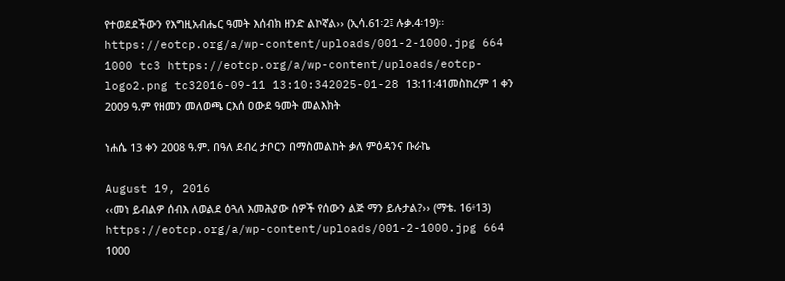የተወደደችውን የእግዚአብሔር ዓመት እሰብክ ዘንድ ልኮኛል›› (ኢሳ.61፡2፤ ሉቃ.4፡19)፡፡
https://eotcp.org/a/wp-content/uploads/001-2-1000.jpg 664 1000 tc3 https://eotcp.org/a/wp-content/uploads/eotcp-logo2.png tc32016-09-11 13:10:342025-01-28 13:11:41መስከረም 1 ቀን 2009 ዓ.ም የዘመን መለወጫ ርእሰ ዐውደ ዓመት መልእክት

ነሐሴ 13 ቀን 2008 ዓ.ም. በዓለ ደብረ ታቦርን በማስመልከት ቃለ ምዕዳንና ቡራኬ

August 19, 2016
‹‹መነ ይብልዎ ሰብእ ለወልደ ዕጓለ እመሕያው ሰዎች የሰውን ልጅ ማን ይሉታል?›› (ማቴ. 16፥13)
https://eotcp.org/a/wp-content/uploads/001-2-1000.jpg 664 1000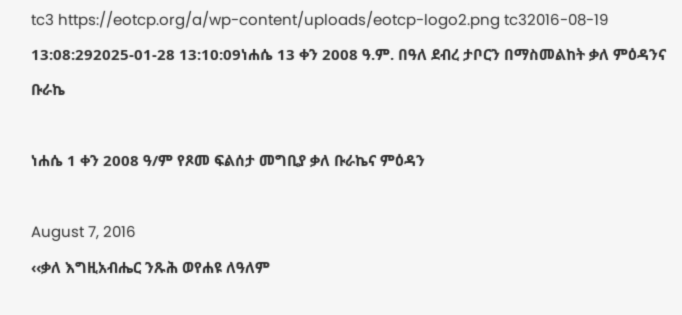tc3 https://eotcp.org/a/wp-content/uploads/eotcp-logo2.png tc32016-08-19 13:08:292025-01-28 13:10:09ነሐሴ 13 ቀን 2008 ዓ.ም. በዓለ ደብረ ታቦርን በማስመልከት ቃለ ምዕዳንና ቡራኬ

ነሐሴ 1 ቀን 2008 ዓ/ም የጾመ ፍልሰታ መግቢያ ቃለ ቡራኬና ምዕዳን

August 7, 2016
‹‹ቃለ እግዚአብሔር ንጹሕ ወየሐዩ ለዓለም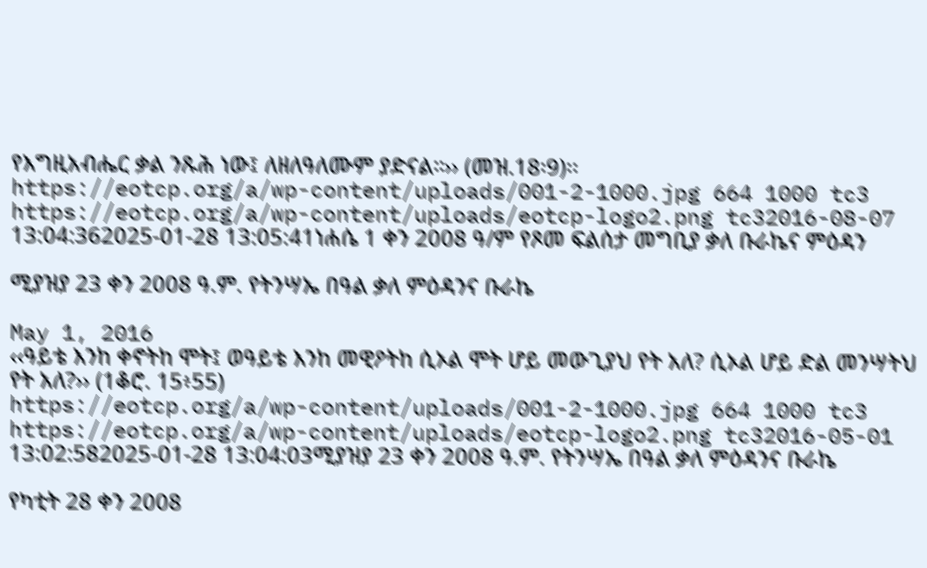የእግዚአብሔር ቃል ንጹሕ ነው፤ ለዘለዓለሙም ያድናል።›› (መዝ.18፡9)፡፡
https://eotcp.org/a/wp-content/uploads/001-2-1000.jpg 664 1000 tc3 https://eotcp.org/a/wp-content/uploads/eotcp-logo2.png tc32016-08-07 13:04:362025-01-28 13:05:41ነሐሴ 1 ቀን 2008 ዓ/ም የጾመ ፍልሰታ መግቢያ ቃለ ቡራኬና ምዕዳን

ሚያዝያ 23 ቀን 2008 ዓ.ም. የትንሣኤ በዓል ቃለ ምዕዳንና ቡራኬ

May 1, 2016
‹‹ዓይቴ እንከ ቀኖትከ ሞት፤ ወዓይቴ እንከ መዊዖትከ ሲኦል ሞት ሆይ መውጊያህ የት አለ? ሲኦል ሆይ ድል መንሣትህ የት አለ?›› (1ቆሮ. 15፥55)
https://eotcp.org/a/wp-content/uploads/001-2-1000.jpg 664 1000 tc3 https://eotcp.org/a/wp-content/uploads/eotcp-logo2.png tc32016-05-01 13:02:582025-01-28 13:04:03ሚያዝያ 23 ቀን 2008 ዓ.ም. የትንሣኤ በዓል ቃለ ምዕዳንና ቡራኬ

የካቲት 28 ቀን 2008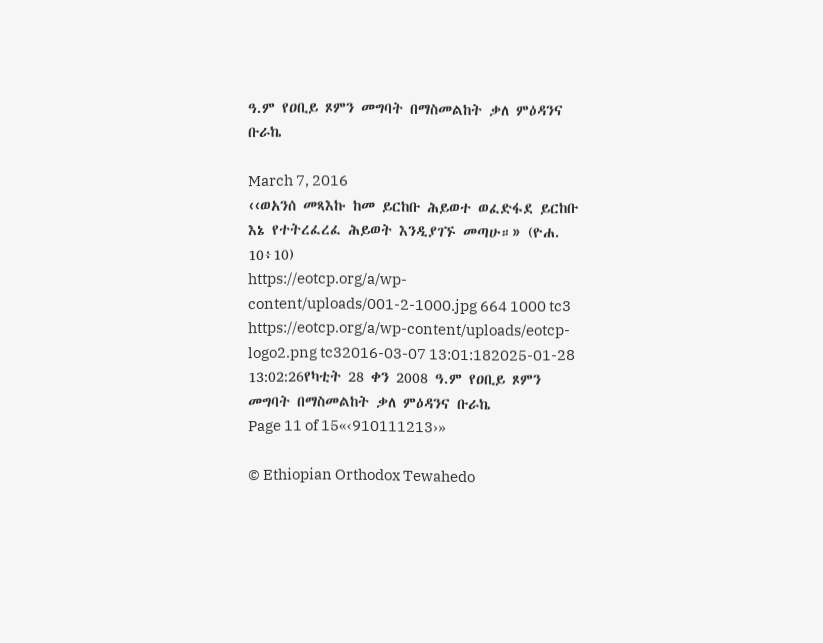ዓ.ም የዐቢይ ጾምን መግባት በማስመልከት ቃለ ምዕዳንና ቡራኬ

March 7, 2016
‹‹ወአንሰ መጻእኩ ከመ ይርከቡ ሕይወተ ወፈድፋደ ይርከቡ እኔ የተትረፈረፈ ሕይወት እንዲያገኙ መጣሁ።» (ዮሐ. 10፥10)
https://eotcp.org/a/wp-content/uploads/001-2-1000.jpg 664 1000 tc3 https://eotcp.org/a/wp-content/uploads/eotcp-logo2.png tc32016-03-07 13:01:182025-01-28 13:02:26የካቲት 28 ቀን 2008 ዓ.ም የዐቢይ ጾምን መግባት በማስመልከት ቃለ ምዕዳንና ቡራኬ
Page 11 of 15«‹910111213›»

© Ethiopian Orthodox Tewahedo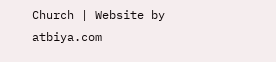Church | Website by atbiya.com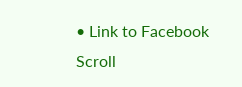• Link to Facebook
Scroll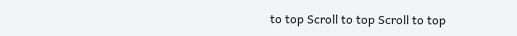to top Scroll to top Scroll to top